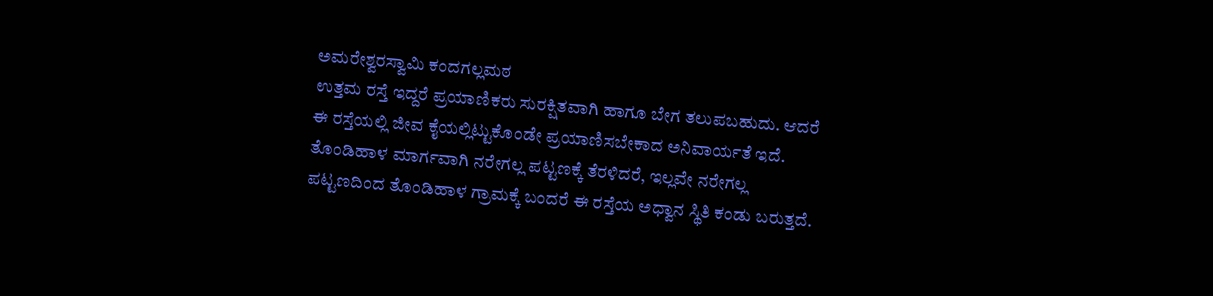ಅಮರೇಶ್ವರಸ್ವಾಮಿ ಕಂದಗಲ್ಲಮಠ
ಉತ್ತಮ ರಸ್ತೆ ಇದ್ದರೆ ಪ್ರಯಾಣಿಕರು ಸುರಕ್ಷಿತವಾಗಿ ಹಾಗೂ ಬೇಗ ತಲುಪಬಹುದು. ಆದರೆ ಈ ರಸ್ತೆಯಲ್ಲಿ ಜೀವ ಕೈಯಲ್ಲಿಟ್ಟುಕೊಂಡೇ ಪ್ರಯಾಣಿಸಬೇಕಾದ ಅನಿವಾರ್ಯತೆ ಇದೆ. ತೊಂಡಿಹಾಳ ಮಾರ್ಗವಾಗಿ ನರೇಗಲ್ಲ ಪಟ್ಟಣಕ್ಕೆ ತೆರಳಿದರೆ, ಇಲ್ಲವೇ ನರೇಗಲ್ಲ ಪಟ್ಟಣದಿಂದ ತೊಂಡಿಹಾಳ ಗ್ರಾಮಕ್ಕೆ ಬಂದರೆ ಈ ರಸ್ತೆಯ ಅಧ್ವಾನ ಸ್ಥಿತಿ ಕಂಡು ಬರುತ್ತದೆ.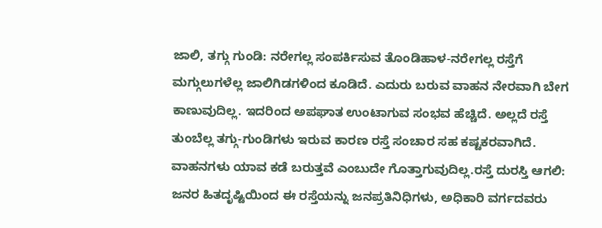ಜಾಲಿ, ತಗ್ಗು ಗುಂಡಿ: ನರೇಗಲ್ಲ ಸಂಪರ್ಕಿಸುವ ತೊಂಡಿಹಾಳ-ನರೇಗಲ್ಲ ರಸ್ತೆಗೆ ಮಗ್ಗುಲುಗಳೆಲ್ಲ ಜಾಲಿಗಿಡಗಳಿಂದ ಕೂಡಿದೆ. ಎದುರು ಬರುವ ವಾಹನ ನೇರವಾಗಿ ಬೇಗ ಕಾಣುವುದಿಲ್ಲ. ಇದರಿಂದ ಅಪಘಾತ ಉಂಟಾಗುವ ಸಂಭವ ಹೆಚ್ಚಿದೆ. ಅಲ್ಲದೆ ರಸ್ತೆ ತುಂಬೆಲ್ಲ ತಗ್ಗು-ಗುಂಡಿಗಳು ಇರುವ ಕಾರಣ ರಸ್ತೆ ಸಂಚಾರ ಸಹ ಕಷ್ಟಕರವಾಗಿದೆ. ವಾಹನಗಳು ಯಾವ ಕಡೆ ಬರುತ್ತವೆ ಎಂಬುದೇ ಗೊತ್ತಾಗುವುದಿಲ್ಲ.ರಸ್ತೆ ದುರಸ್ತಿ ಆಗಲಿ: ಜನರ ಹಿತದೃಷ್ಟಿಯಿಂದ ಈ ರಸ್ತೆಯನ್ನು ಜನಪ್ರತಿನಿಧಿಗಳು, ಅಧಿಕಾರಿ ವರ್ಗದವರು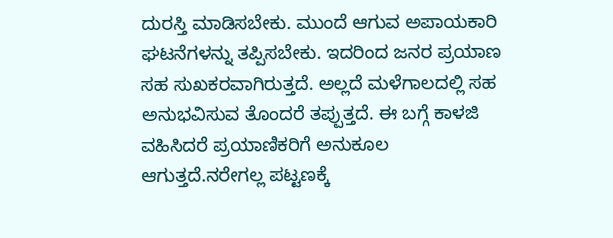ದುರಸ್ತಿ ಮಾಡಿಸಬೇಕು. ಮುಂದೆ ಆಗುವ ಅಪಾಯಕಾರಿ ಘಟನೆಗಳನ್ನು ತಪ್ಪಿಸಬೇಕು. ಇದರಿಂದ ಜನರ ಪ್ರಯಾಣ ಸಹ ಸುಖಕರವಾಗಿರುತ್ತದೆ. ಅಲ್ಲದೆ ಮಳೆಗಾಲದಲ್ಲಿ ಸಹ ಅನುಭವಿಸುವ ತೊಂದರೆ ತಪ್ಪುತ್ತದೆ. ಈ ಬಗ್ಗೆ ಕಾಳಜಿ ವಹಿಸಿದರೆ ಪ್ರಯಾಣಿಕರಿಗೆ ಅನುಕೂಲ ಆಗುತ್ತದೆ.ನರೇಗಲ್ಲ ಪಟ್ಟಣಕ್ಕೆ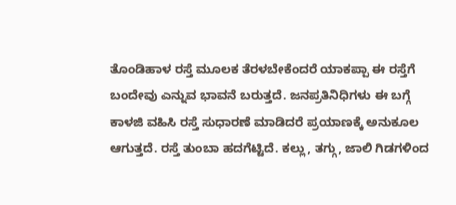ತೊಂಡಿಹಾಳ ರಸ್ತೆ ಮೂಲಕ ತೆರಳಬೇಕೆಂದರೆ ಯಾಕಪ್ಪಾ ಈ ರಸ್ತೆಗೆ ಬಂದೇವು ಎನ್ನುವ ಭಾವನೆ ಬರುತ್ತದೆ. ಜನಪ್ರತಿನಿಧಿಗಳು ಈ ಬಗ್ಗೆ ಕಾಳಜಿ ವಹಿಸಿ ರಸ್ತೆ ಸುಧಾರಣೆ ಮಾಡಿದರೆ ಪ್ರಯಾಣಕ್ಕೆ ಅನುಕೂಲ ಆಗುತ್ತದೆ. ರಸ್ತೆ ತುಂಬಾ ಹದಗೆಟ್ಟಿದೆ. ಕಲ್ಲು, ತಗ್ಗು, ಜಾಲಿ ಗಿಡಗಳಿಂದ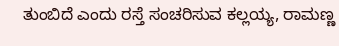ತುಂಬಿದೆ ಎಂದು ರಸ್ತೆ ಸಂಚರಿಸುವ ಕಲ್ಲಯ್ಯ, ರಾಮಣ್ಣ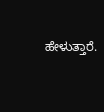ಹೇಳುತ್ತಾರೆ.